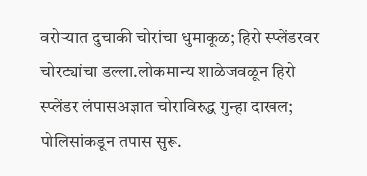वरोऱ्यात दुचाकी चोरांचा धुमाकूळ; हिरो स्प्लेंडरवर चोरट्यांचा डल्ला.लोकमान्य शाळेजवळून हिरो स्प्लेंडर लंपासअज्ञात चोराविरुद्ध गुन्हा दाखल; पोलिसांकडून तपास सुरू.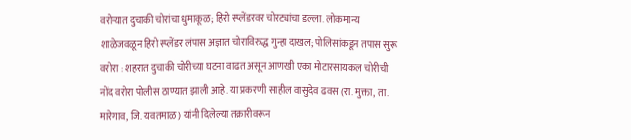वरोऱ्यात दुचाकी चोरांचा धुमाकूळ; हिरो स्प्लेंडरवर चोरट्यांचा डल्ला. लोकमान्य शाळेजवळून हिरो स्प्लेंडर लंपास अज्ञात चोराविरुद्ध गुन्हा दाखल; पोलिसांकडून तपास सुरू वरोरा : शहरात दुचाकी चोरीच्या घटना वाढत असून आणखी एका मोटारसायकल चोरीची नोंद वरोरा पोलीस ठाण्यात झाली आहे. या प्रकरणी साहील वासुदेव ढवस (रा. मुक्ता, ता. मारेगाव, जि. यवतमाळ) यांनी दिलेल्या तक्रारीवरून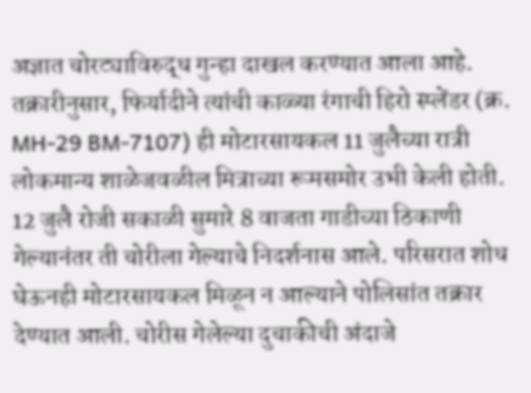अज्ञात चोरट्याविरुद्ध गुन्हा दाखल करण्यात आला आहे. तक्रारीनुसार, फिर्यादीने त्यांची काळ्या रंगाची हिरो स्प्लेंडर (क्र. MH-29 BM-7107) ही मोटारसायकल 11 जुलैच्या रात्री लोकमान्य शाळेजवळील मित्राच्या रूमसमोर उभी केली होती. 12 जुलै रोजी सकाळी सुमारे 8 वाजता गाडीच्या ठिकाणी गेल्यानंतर ती चोरीला गेल्याचे निदर्शनास आले. परिसरात शोध घेऊनही मोटारसायकल मिळून न आल्याने पोलिसांत तक्रार देण्यात आली. चोरीस गेलेल्या दुचाकीची अंदाजे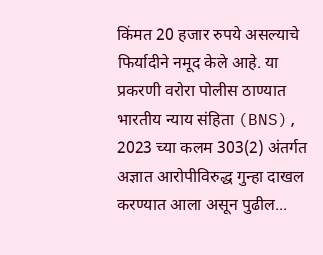किंमत 20 हजार रुपये असल्याचे फिर्यादीने नमूद केले आहे. या प्रकरणी वरोरा पोलीस ठाण्यात भारतीय न्याय संहिता (BNS), 2023 च्या कलम 303(2) अंतर्गत अज्ञात आरोपीविरुद्ध गुन्हा दाखल करण्यात आला असून पुढील...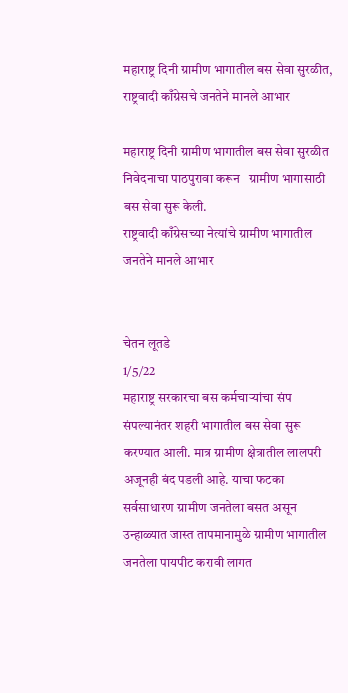महाराष्ट्र दिनी ग्रामीण भागातील बस सेवा सुरळीत, राष्ट्रवादी काँग्रेसचे जनतेने मानले आभार

महाराष्ट्र दिनी ग्रामीण भागातील बस सेवा सुरळीत
निवेदनाचा पाठपुरावा करून   ग्रामीण भागासाठी बस सेवा सुरू केली.
राष्ट्रवादी काँग्रेसच्या नेत्यांचे ग्रामीण भागातील जनतेने मानले आभार


चेतन लूतडे
1/5/22
महाराष्ट्र सरकारचा बस कर्मचाऱ्यांचा संप संपल्यानंतर शहरी भागातील बस सेवा सुरू करण्यात आली. मात्र ग्रामीण क्षेत्रातील लालपरी अजूनही बंद पडली आहे. याचा फटका सर्वसाधारण ग्रामीण जनतेला बसत असून उन्हाळ्यात जास्त तापमानामुळे ग्रामीण भागातील जनतेला पायपीट करावी लागत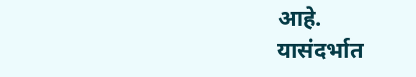आहे.
यासंदर्भात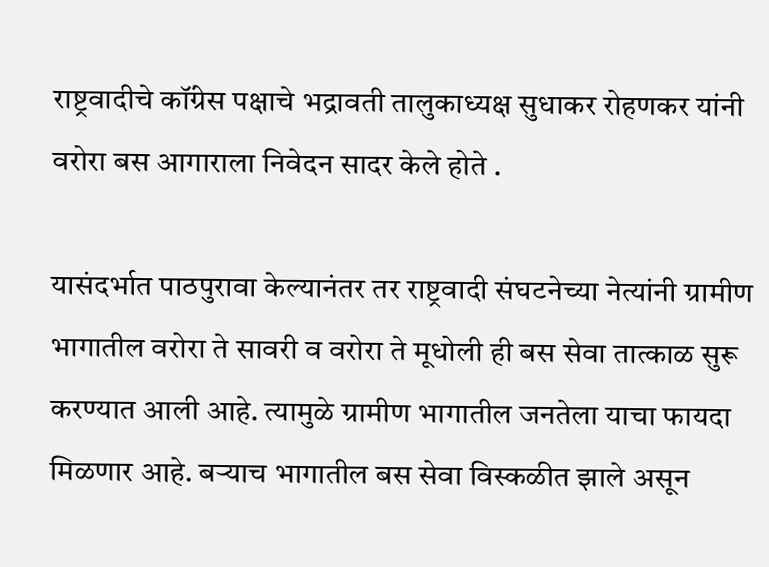राष्ट्रवादीचे कॉंग्रेस पक्षाचे भद्रावती तालुकाध्यक्ष सुधाकर रोहणकर यांनी वरोरा बस आगाराला निवेदन सादर केले होते ‌.

यासंदर्भात पाठपुरावा केल्यानंतर तर राष्ट्रवादी संघटनेच्या नेत्यांनी ग्रामीण भागातील वरोरा ते सावरी व वरोरा ते मूधोली ही बस सेवा तात्काळ सुरू करण्यात आली आहे. त्यामुळे ग्रामीण भागातील जनतेला याचा फायदा मिळणार आहे. बऱ्याच भागातील बस सेवा विस्कळीत झाले असून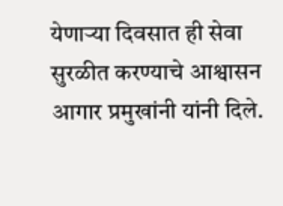येणाऱ्या दिवसात ही सेवा सुरळीत करण्याचे आश्वासन आगार प्रमुखांनी यांनी दिले.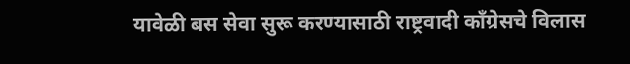यावेळी बस सेवा सुरू करण्यासाठी राष्ट्रवादी काँग्रेसचे विलास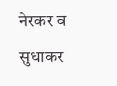नेरकर व सुधाकर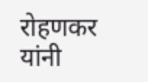रोहणकर यांनी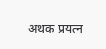अथक प्रयत्न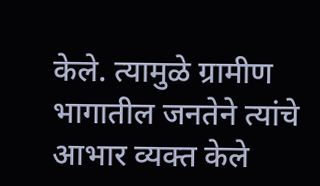केले. त्यामुळे ग्रामीण भागातील जनतेने त्यांचे आभार व्यक्त केले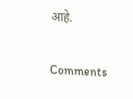आहे.

Comments